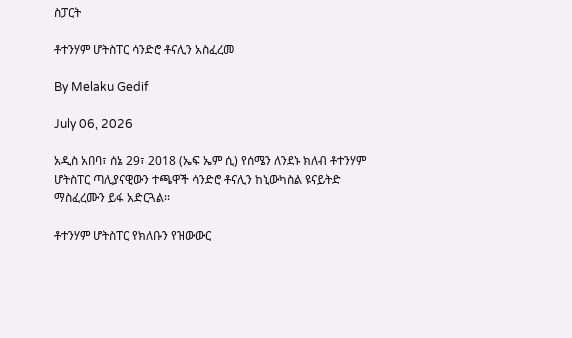ስፓርት

ቶተንሃም ሆትስፐር ሳንድሮ ቶናሊን አስፈረመ

By Melaku Gedif

July 06, 2026

አዲስ አበባ፣ ሰኔ 29፣ 2018 (ኤፍ ኤም ሲ) የሰሜን ለንደኑ ክለብ ቶተንሃም ሆትስፐር ጣሊያናዊውን ተጫዋች ሳንድሮ ቶናሊን ከኒውካስል ዩናይትድ ማስፈረሙን ይፋ አድርጓል፡፡

ቶተንሃም ሆትስፐር የክለቡን የዝውውር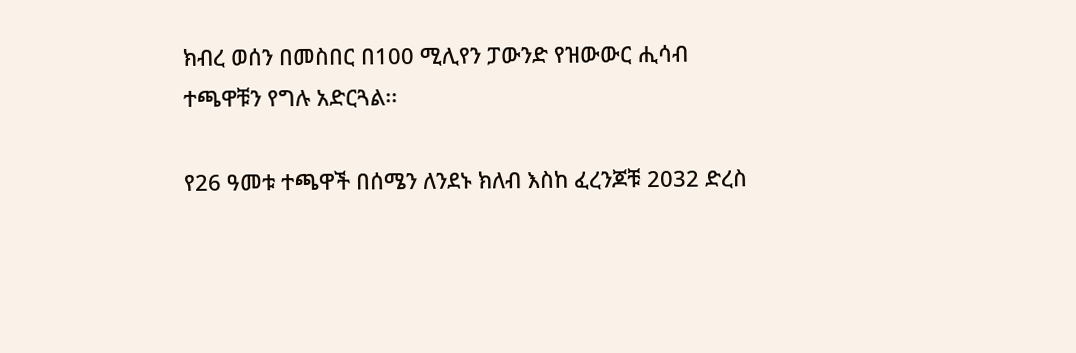ክብረ ወሰን በመስበር በ100 ሚሊየን ፓውንድ የዝውውር ሒሳብ ተጫዋቹን የግሉ አድርጓል፡፡

የ26 ዓመቱ ተጫዋች በሰሜን ለንደኑ ክለብ እስከ ፈረንጆቹ 2032 ድረስ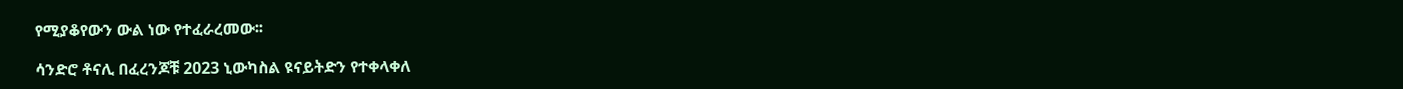የሚያቆየውን ውል ነው የተፈራረመው፡፡

ሳንድሮ ቶናሊ በፈረንጆቹ 2023 ኒውካስል ዩናይትድን የተቀላቀለ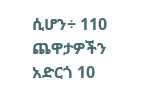ሲሆን÷ 110 ጨዋታዎችን አድርጎ 10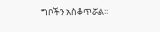ግቦችን አስቆጥሯል፡፡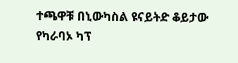ተጫዋቹ በኒውካስል ዩናይትድ ቆይታው የካራባኦ ካፕ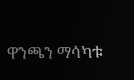ዋንጫን ማሳካቱ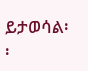ይታወሳል፡፡